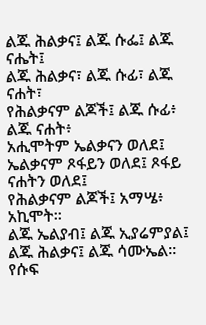ልጁ ሕልቃና፤ ልጁ ሱፌ፤ ልጁ ናሔት፤
ልጁ ሕልቃና፣ ልጁ ሱፊ፣ ልጁ ናሐት፣
የሕልቃናም ልጆች፤ ልጁ ሱፊ፥ ልጁ ናሐት፥
አሒሞትም ኤልቃናን ወለደ፤ ኤልቃናም ጾፋይን ወለደ፤ ጾፋይ ናሐትን ወለደ፤
የሕልቃናም ልጆች፤ አማሤ፥ አኪሞት።
ልጁ ኤልያብ፤ ልጁ ኢያሬምያል፤ ልጁ ሕልቃና፤ ልጁ ሳሙኤል።
የሱፍ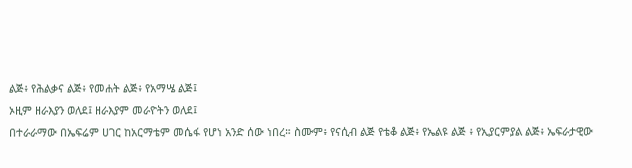ልጅ፥ የሕልቃና ልጅ፥ የመሐት ልጅ፥ የአማሤ ልጅ፤
ኦዚም ዘራእያን ወለደ፤ ዘራእያም መራዮትን ወለደ፤
በተራራማው በኤፍሬም ሀገር ከአርማቴም መሴፋ የሆነ አንድ ሰው ነበረ። ስሙም፥ የናሲብ ልጅ የቴቆ ልጅ፥ የኤልዩ ልጅ ፥ የኢያርምያል ልጅ፥ ኤፍራታዊው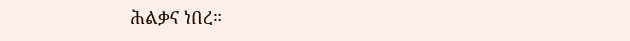ሕልቃና ነበረ።